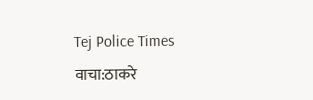Tej Police Times
वाचा:ठाकरे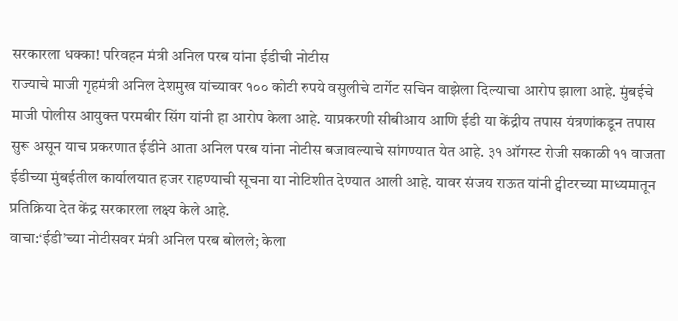सरकारला धक्का! परिवहन मंत्री अनिल परब यांना ईडीची नोटीस
राज्याचे माजी गृहमंत्री अनिल देशमुख यांच्यावर १०० कोटी रुपये वसुलीचे टार्गेट सचिन वाझेला दिल्याचा आरोप झाला आहे. मुंबईचे माजी पोलीस आयुक्त परमबीर सिंग यांनी हा आरोप केला आहे. याप्रकरणी सीबीआय आणि ईडी या केंद्रीय तपास यंत्रणांकडून तपास सुरू असून याच प्रकरणात ईडीने आता अनिल परब यांना नोटीस बजावल्याचे सांगण्यात येत आहे. ३१ ऑगस्ट रोजी सकाळी ११ वाजता ईडीच्या मुंबईतील कार्यालयात हजर राहण्याची सूचना या नोटिशीत देण्यात आली आहे. यावर संजय राऊत यांनी ट्वीटरच्या माध्यमातून प्रतिक्रिया देत केंद्र सरकारला लक्ष्य केले आहे.
वाचा:‘ईडी’च्या नोटीसवर मंत्री अनिल परब बोलले; केला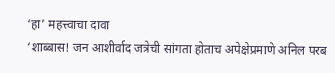‘हा’ महत्त्वाचा दावा
‘शाब्बास! जन आशीर्वाद जत्रेची सांगता होताच अपेक्षेप्रमाणे अनिल परब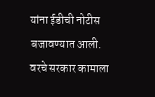यांना ईडीची नोटीस बजावण्यात आली. वरचे सरकार कामाला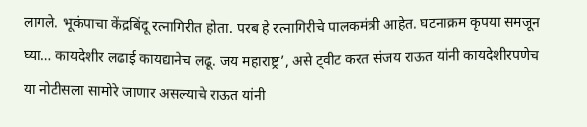लागले. भूकंपाचा केंद्रबिंदू रत्नागिरीत होता. परब हे रत्नागिरीचे पालकमंत्री आहेत. घटनाक्रम कृपया समजून घ्या… कायदेशीर लढाई कायद्यानेच लढू. जय महाराष्ट्र’, असे ट्वीट करत संजय राऊत यांनी कायदेशीरपणेच या नोटीसला सामोरे जाणार असल्याचे राऊत यांनी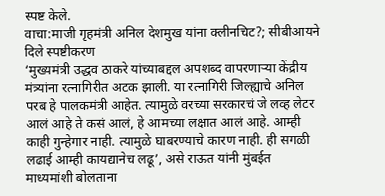स्पष्ट केले.
वाचा:माजी गृहमंत्री अनिल देशमुख यांना क्लीनचिट?; सीबीआयने दिले स्पष्टीकरण
‘मुख्यमंत्री उद्धव ठाकरे यांच्याबद्दल अपशब्द वापरणाऱ्या केंद्रीय मंत्र्यांना रत्नागिरीत अटक झाली. या रत्नागिरी जिल्ह्याचे अनिल परब हे पालकमंत्री आहेत. त्यामुळे वरच्या सरकारचं जे लव्ह लेटर आलं आहे ते कसं आलं, हे आमच्या लक्षात आलं आहे. आम्ही काही गुन्हेगार नाही. त्यामुळे घाबरण्याचे कारण नाही. ही सगळी लढाई आम्ही कायद्यानेच लढू’, असे राऊत यांनी मुंबईत माध्यमांशी बोलताना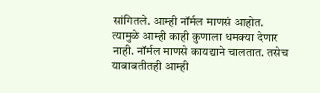सांगितले. आम्ही नॉर्मल माणसं आहोत. त्यामुळे आम्ही काही कुणाला धमक्या देणार नाही. नॉर्मल माणसे कायद्याने चालतात. तसेच याबाबतीतही आम्ही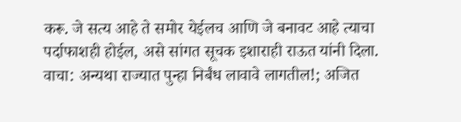करू. जे सत्य आहे ते समोर येईलच आणि जे बनावट आहे त्याचा पर्दाफाशही होईल, असे सांगत सूचक इशाराही राऊत यांनी दिला.
वाचा: अन्यथा राज्यात पुन्हा निर्बंध लावावे लागतील!; अजित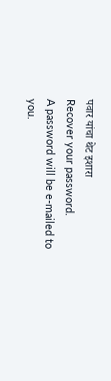पवार यांचा थेट इशारा
Recover your password.
A password will be e-mailed to you.